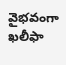వైభవంగా ఖలీఫా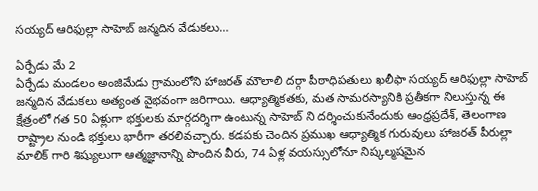సయ్యద్ ఆరిఫుల్లా సాహెబ్ జన్మదిన వేడుకలు…

ఏర్పేడు మే 2
ఏర్పేడు మండలం అంజిమేడు గ్రామంలోని హాజరత్ మౌలాలి దర్గా పీఠాధిపతులు ఖలీఫా సయ్యద్ ఆరిఫుల్లా సాహెబ్ జన్మదిన వేడుకలు అత్యంత వైభవంగా జరిగాయి. ఆధ్యాత్మికతకు, మత సామరస్యానికి ప్రతీకగా నిలుస్తున్న ఈ క్షేత్రంలో గత 50 ఏళ్లుగా భక్తులకు మార్గదర్శిగా ఉంటున్న సాహెబ్ ని దర్శించుకునేందుకు ఆంధ్రప్రదేశ్, తెలంగాణ రాష్ట్రాల నుండి భక్తులు భారీగా తరలివచ్చారు. కడపకు చెందిన ప్రముఖ ఆధ్యాత్మిక గురువులు హాజరత్ పీరుల్లా మాలిక్ గారి శిష్యులుగా ఆత్మజ్ఞానాన్ని పొందిన వీరు, 74 ఏళ్ల వయస్సులోనూ నిష్కల్మషమైన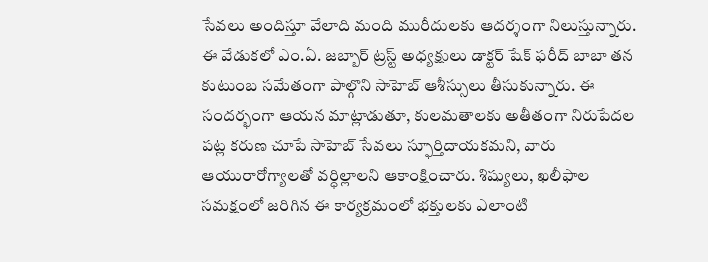సేవలు అందిస్తూ వేలాది మంది మురీదులకు ఆదర్శంగా నిలుస్తున్నారు.
ఈ వేడుకలో ఎం.ఏ. జబ్బార్ ట్రస్ట్ అధ్యక్షులు డాక్టర్ షేక్ ఫరీద్ బాబా తన కుటుంబ సమేతంగా పాల్గొని సాహెబ్ ఆశీస్సులు తీసుకున్నారు. ఈ సందర్భంగా ఆయన మాట్లాడుతూ, కులమతాలకు అతీతంగా నిరుపేదల పట్ల కరుణ చూపే సాహెబ్ సేవలు స్ఫూర్తిదాయకమని, వారు ఆయురారోగ్యాలతో వర్ధిల్లాలని ఆకాంక్షించారు. శిష్యులు, ఖలీఫాల సమక్షంలో జరిగిన ఈ కార్యక్రమంలో భక్తులకు ఎలాంటి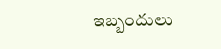ఇబ్బందులు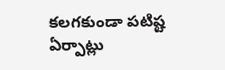కలగకుండా పటిష్ట ఏర్పాట్లు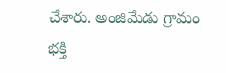చేశారు. అంజిమేడు గ్రామం భక్తి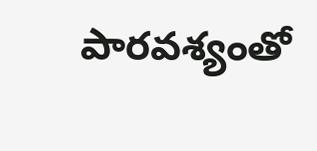పారవశ్యంతో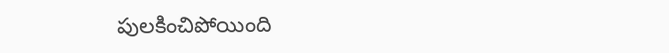పులకించిపోయింది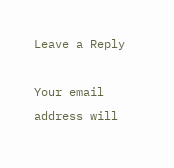Leave a Reply

Your email address will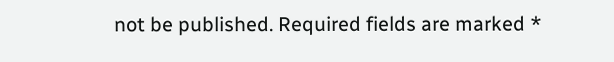not be published. Required fields are marked *